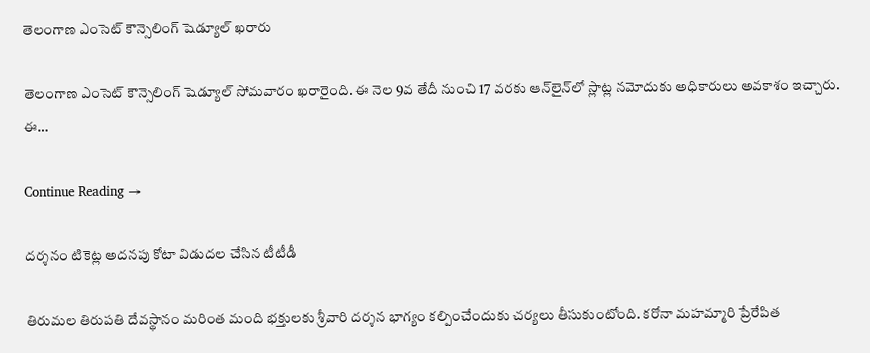తెలంగాణ ఎంసెట్‌ కౌన్సెలింగ్‌ షెడ్యూల్‌ ఖరారు

తెలంగాణ ఎంసెట్‌ కౌన్సెలింగ్‌ షెడ్యూల్‌ సోమవారం ఖరారైంది. ఈ నెల 9వ తేదీ నుంచి 17 వరకు ఆన్‌లైన్‌లో స్లాట్ల నమోదుకు అధికారులు అవకాశం ఇచ్చారు. ఈ…

Continue Reading →

దర్శనం టికెట్ల అదనపు కోటా విడుదల చేసిన టీటీడీ

తిరుమల తిరుపతి దేవస్థానం మరింత మంది భక్తులకు శ్రీవారి దర్శన భాగ్యం కల్పించేందుకు చర్యలు తీసుకుంటోంది. కరోనా మహమ్మారి ప్రేరేపిత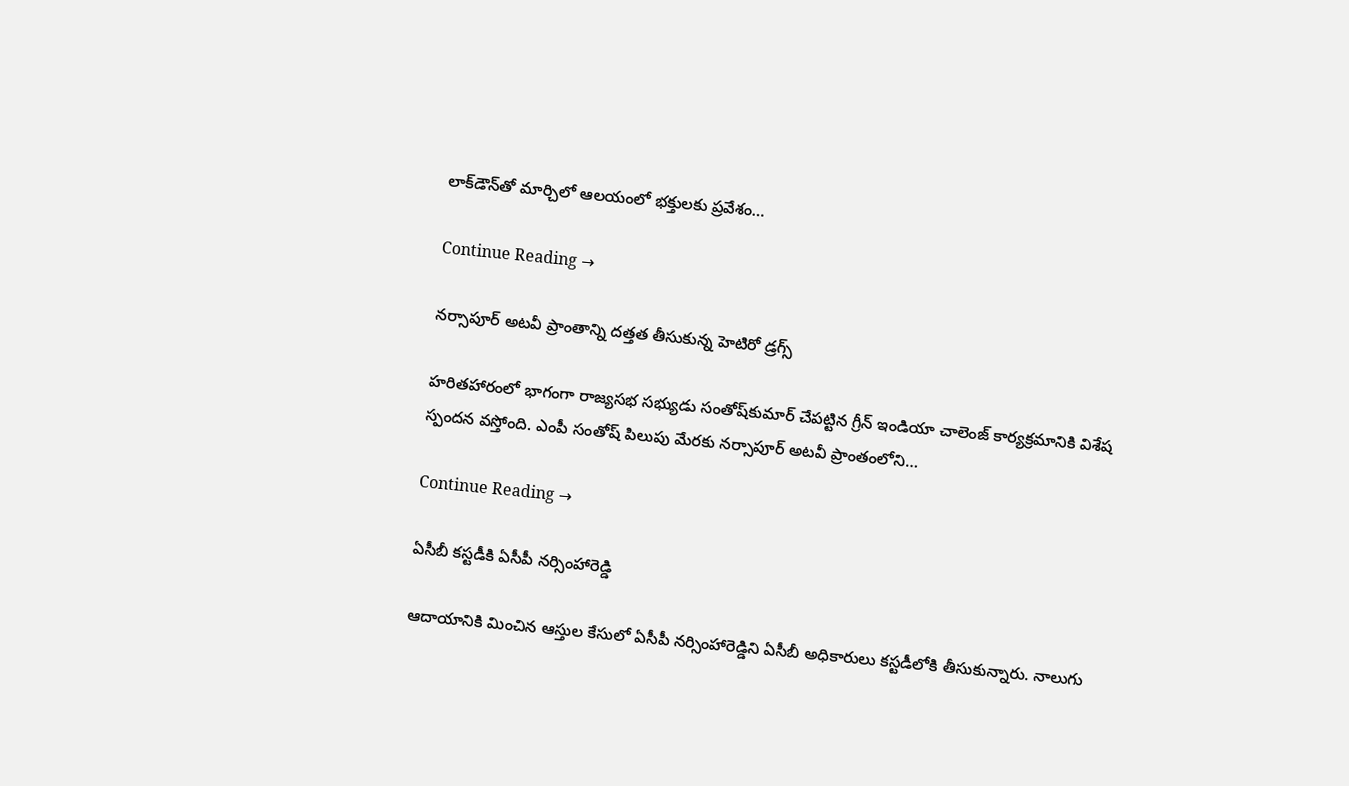లాక్‌డౌన్‌తో మార్చిలో ఆలయంలో భక్తులకు ప్రవేశం…

Continue Reading →

నర్సాపూర్‌ అటవీ ప్రాంతాన్ని దత్తత తీసుకున్న హెటిరో డ్రగ్స్‌

హరితహారంలో భాగంగా రాజ్యసభ సభ్యుడు సంతోష్‌కుమార్‌ చేపట్టిన గ్రీన్‌ ఇండియా చాలెంజ్‌ కార్యక్రమానికి విశేష స్పందన వస్తోంది. ఎంపీ సంతోష్‌ పిలుపు మేరకు నర్సాపూర్‌ అటవీ ప్రాంతంలోని…

Continue Reading →

ఏసీబీ క‌స్ట‌డీకి ఏసీపీ న‌ర్సింహారెడ్డి

ఆదాయానికి మించిన ఆస్తుల కేసులో ఏసీపీ న‌ర్సింహారెడ్డిని ఏసీబీ అధికారులు క‌స్ట‌డీలోకి తీసుకున్నారు. నాలుగు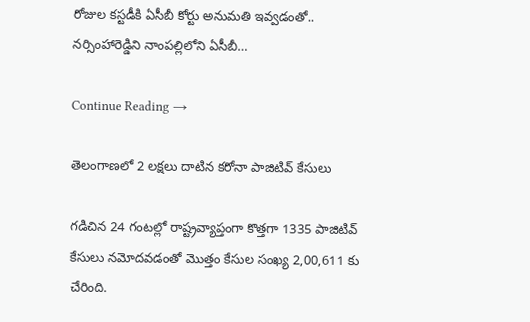రోజుల క‌స్ట‌డీకి ఏసీబీ కోర్టు అనుమ‌తి ఇవ్వ‌డంతో.. న‌ర్సింహారెడ్డిని నాంప‌ల్లిలోని ఏసీబీ…

Continue Reading →

తెలంగాణలో 2 లక్షలు దాటిన కరోనా పాజిటివ్ కేసులు

గడిచిన 24 గంటల్లో రాష్ట్రవ్యాప్తంగా కొత్తగా 1335 పాజిటివ్‌ కేసులు నమోదవడంతో మొత్తం కేసుల సంఖ్య 2,00,611 కు చేరింది.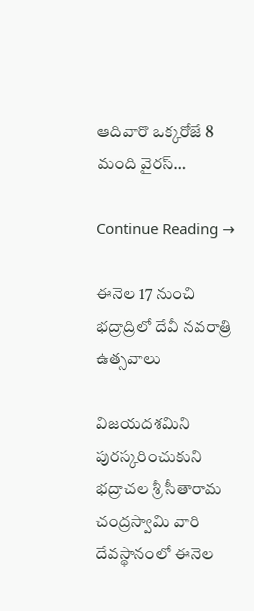ఆదివారొ ఒక్కరోజే 8 మంది వైరస్‌…

Continue Reading →

ఈనెల 17 నుంచి భద్రా‌ద్రిలో దేవీ నవరాత్రి ఉత్సవాలు

విజ‌య‌ద‌శ‌మిని పుర‌స్క‌రిం‌చు‌కుని భద్రా‌చల శ్రీ సీతా‌రామ చంద్ర‌స్వామి వారి దేవ‌స్థా‌నంలో ఈనెల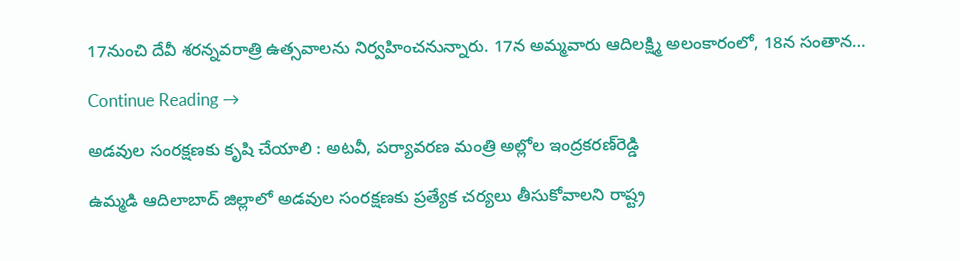17నుంచి దేవీ శర‌న్న‌వ‌రాత్రి ఉత్స‌వా‌లను నిర్వ‌హిం‌చ‌ను‌న్నారు. 17న అమ్మ‌వారు ఆది‌లక్ష్మి అలం‌కా‌రంలో, 18న సంతాన…

Continue Reading →

అడవుల సంరక్షణకు కృషి చేయాలి : అటవీ, పర్యావరణ మంత్రి అల్లోల ఇంద్రకరణ్‌రెడ్డి

ఉమ్మడి ఆదిలాబాద్‌ జిల్లాలో అడవుల సంరక్షణకు ప్రత్యేక చర్యలు తీసుకోవాలని రాష్ట్ర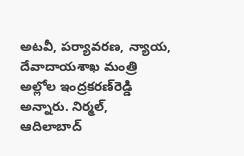అటవీ, పర్యావరణ, న్యాయ, దేవాదాయశాఖ మంత్రి అల్లోల ఇంద్రకరణ్‌రెడ్డి అన్నారు. నిర్మల్‌, ఆదిలాబాద్‌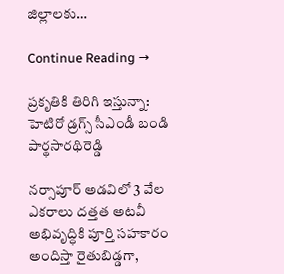జిల్లాలకు…

Continue Reading →

ప్రకృతికి తిరిగి ఇస్తున్నా: హెటిరో డ్రగ్స్‌ సీఎండీ బండి పార్థసారథిరెడ్డి

నర్సాపూర్‌ అడవిలో 3 వేల ఎకరాలు దత్తత అటవీ అభివృద్ధికి పూర్తి సహకారం అందిస్తా రైతుబిడ్డగా,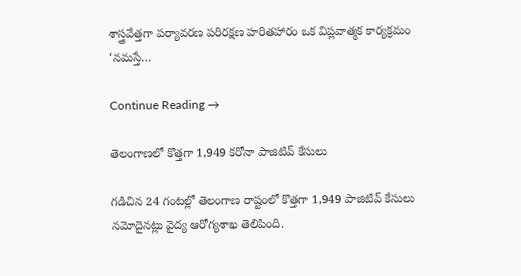శాస్త్రవేత్తగా పర్యావరణ పరిరక్షణ హరితహారం ఒక విప్లవాత్మక కార్యక్రమం ‘నమస్తే…

Continue Reading →

తెలంగాణలో కొత్తగా 1,949 కరోనా పాజిటివ్ కేసులు

గడిచిన 24 గంటల్లో తెలంగాణ రాష్టంలో కొత్తగా 1,949 పాజిటివ్‌ కేసులు నమోదైనట్లు వైద్య ఆరోగ్యశాఖ తెలిపింది.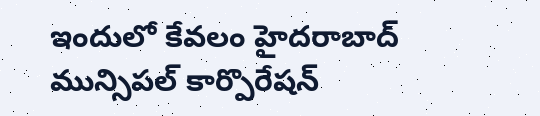ఇందులో కేవలం హైదరాబాద్‌ మున్సిపల్‌ కార్పొరేషన్‌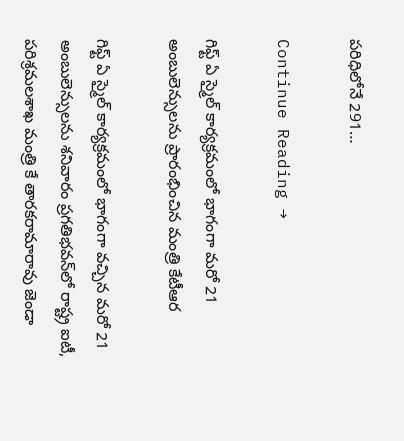పరిధిలోనే 291…

Continue Reading →

గిఫ్ట్‌ ఏ స్మైల్ ‌కార్యక్రమంలో భాగంగా మరో 21 అంబులెన్సులను ప్రారంభించిన మంత్రి కేటీఆర

గిఫ్ట్‌ ఏ స్మైల్‌ కార్యక్రమంలో భాగంగా వచ్చిన మరో 21 అంబులెన్సులను శనివారం ప్రగతిభవన్‌లో రాష్ట్ర ఐటీ, పరిశ్రమలశాఖ మంత్రి కే తారకరామారావు జెండా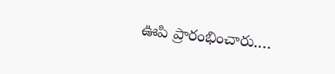ఊపి ప్రారంభించారు.…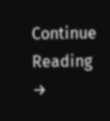Continue Reading →